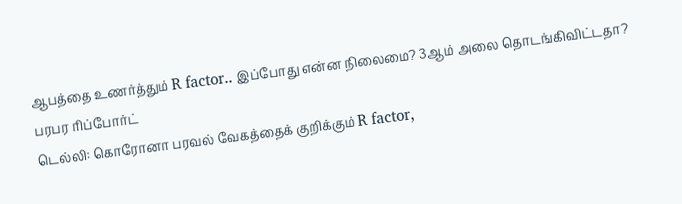ஆபத்தை உணர்த்தும் R factor.. இப்போது என்ன நிலைமை? 3ஆம் அலை தொடங்கிவிட்டதா? பரபர ரிப்போர்ட்
டெல்லி: கொரோனா பரவல் வேகத்தைக் குறிக்கும் R factor,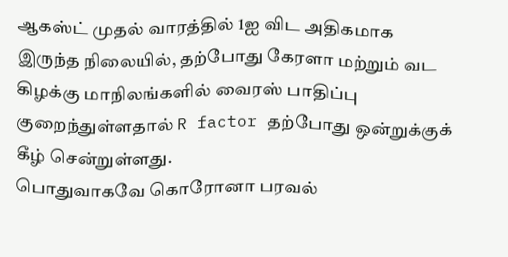ஆகஸ்ட் முதல் வாரத்தில் 1ஐ விட அதிகமாக இருந்த நிலையில், தற்போது கேரளா மற்றும் வட கிழக்கு மாநிலங்களில் வைரஸ் பாதிப்பு குறைந்துள்ளதால் R factor தற்போது ஒன்றுக்குக் கீழ் சென்றுள்ளது.
பொதுவாகவே கொரோனா பரவல்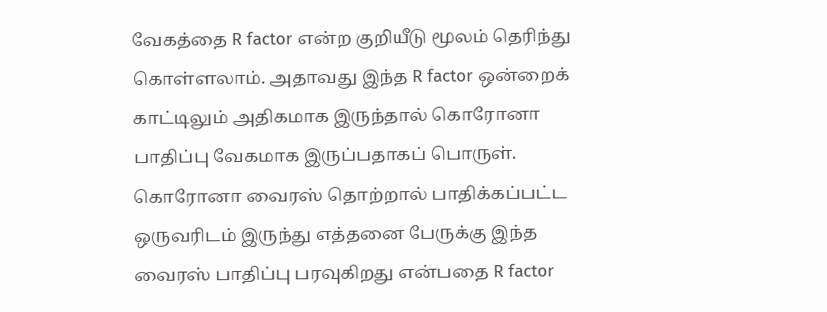வேகத்தை R factor என்ற குறியீடு மூலம் தெரிந்து கொள்ளலாம். அதாவது இந்த R factor ஒன்றைக் காட்டிலும் அதிகமாக இருந்தால் கொரோனா பாதிப்பு வேகமாக இருப்பதாகப் பொருள்.
கொரோனா வைரஸ் தொற்றால் பாதிக்கப்பட்ட ஒருவரிடம் இருந்து எத்தனை பேருக்கு இந்த வைரஸ் பாதிப்பு பரவுகிறது என்பதை R factor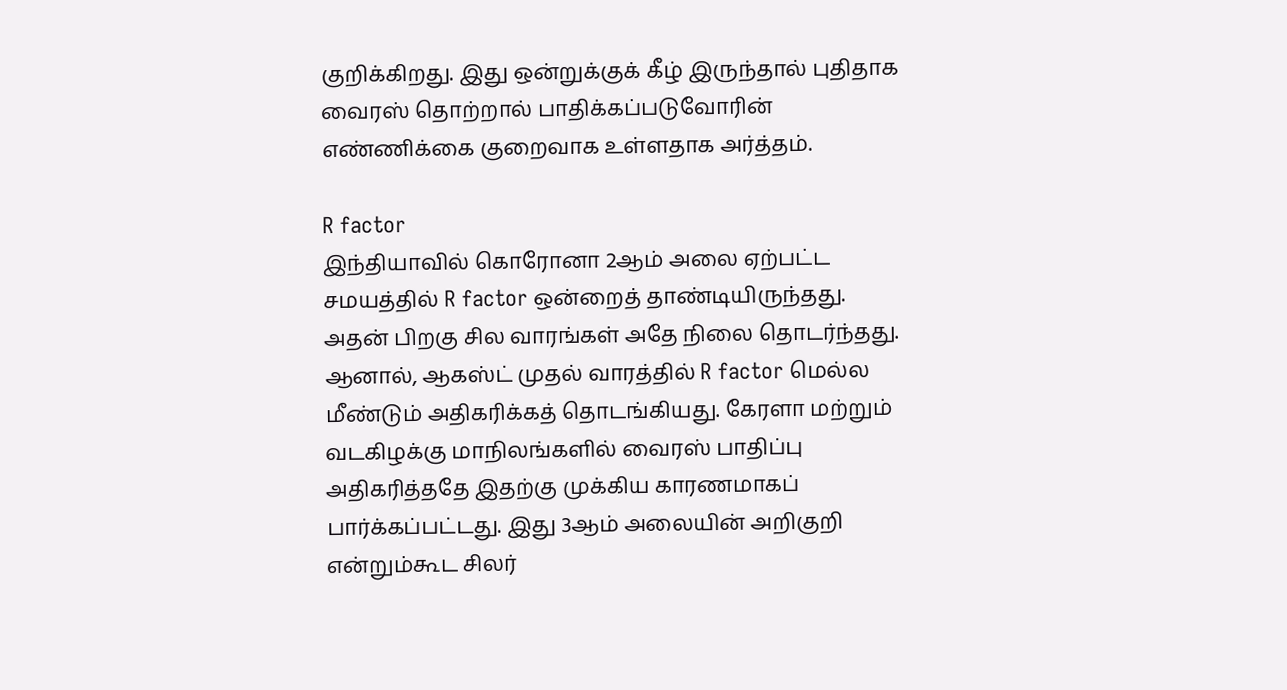குறிக்கிறது. இது ஒன்றுக்குக் கீழ் இருந்தால் புதிதாக வைரஸ் தொற்றால் பாதிக்கப்படுவோரின் எண்ணிக்கை குறைவாக உள்ளதாக அர்த்தம்.

R factor
இந்தியாவில் கொரோனா 2ஆம் அலை ஏற்பட்ட சமயத்தில் R factor ஒன்றைத் தாண்டியிருந்தது. அதன் பிறகு சில வாரங்கள் அதே நிலை தொடர்ந்தது. ஆனால், ஆகஸ்ட் முதல் வாரத்தில் R factor மெல்ல மீண்டும் அதிகரிக்கத் தொடங்கியது. கேரளா மற்றும் வடகிழக்கு மாநிலங்களில் வைரஸ் பாதிப்பு அதிகரித்ததே இதற்கு முக்கிய காரணமாகப் பார்க்கப்பட்டது. இது 3ஆம் அலையின் அறிகுறி என்றும்கூட சிலர்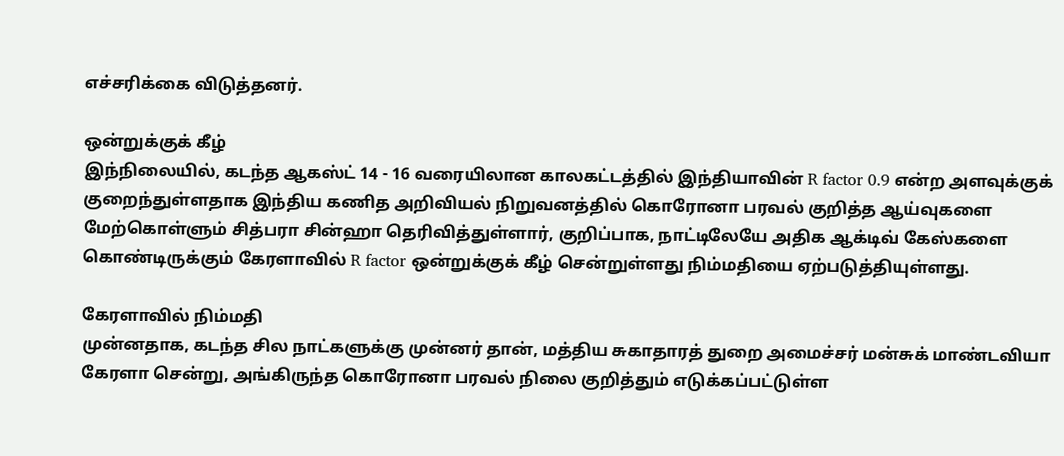எச்சரிக்கை விடுத்தனர்.

ஒன்றுக்குக் கீழ்
இந்நிலையில், கடந்த ஆகஸ்ட் 14 - 16 வரையிலான காலகட்டத்தில் இந்தியாவின் R factor 0.9 என்ற அளவுக்குக் குறைந்துள்ளதாக இந்திய கணித அறிவியல் நிறுவனத்தில் கொரோனா பரவல் குறித்த ஆய்வுகளை மேற்கொள்ளும் சித்பரா சின்ஹா தெரிவித்துள்ளார், குறிப்பாக, நாட்டிலேயே அதிக ஆக்டிவ் கேஸ்களை கொண்டிருக்கும் கேரளாவில் R factor ஒன்றுக்குக் கீழ் சென்றுள்ளது நிம்மதியை ஏற்படுத்தியுள்ளது.

கேரளாவில் நிம்மதி
முன்னதாக, கடந்த சில நாட்களுக்கு முன்னர் தான், மத்திய சுகாதாரத் துறை அமைச்சர் மன்சுக் மாண்டவியா கேரளா சென்று, அங்கிருந்த கொரோனா பரவல் நிலை குறித்தும் எடுக்கப்பட்டுள்ள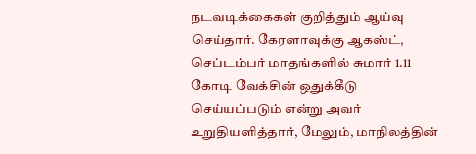நடவடிக்கைகள் குறித்தும் ஆய்வு செய்தார். கேரளாவுக்கு ஆகஸ்ட், செப்டம்பர் மாதங்களில் சுமார் 1.11 கோடி வேக்சின் ஒதுக்கீடு செய்யப்படும் என்று அவர் உறுதியளித்தார், மேலும், மாநிலத்தின்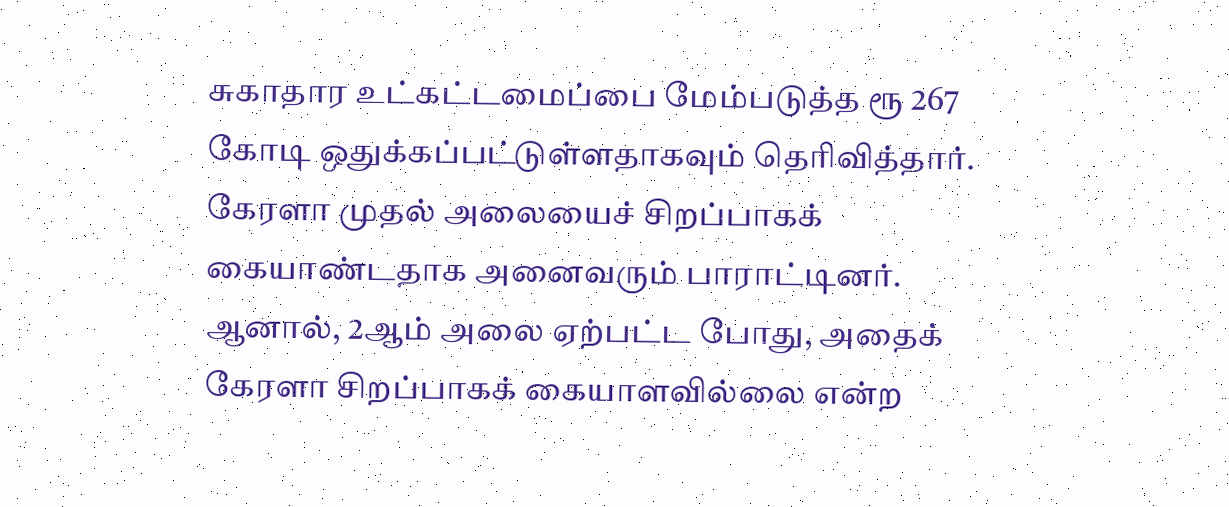சுகாதார உட்கட்டமைப்பை மேம்படுத்த ரூ 267 கோடி ஒதுக்கப்பட்டுள்ளதாகவும் தெரிவித்தார். கேரளா முதல் அலையைச் சிறப்பாகக் கையாண்டதாக அனைவரும் பாராட்டினர். ஆனால், 2ஆம் அலை ஏற்பட்ட போது, அதைக் கேரளா சிறப்பாகக் கையாளவில்லை என்ற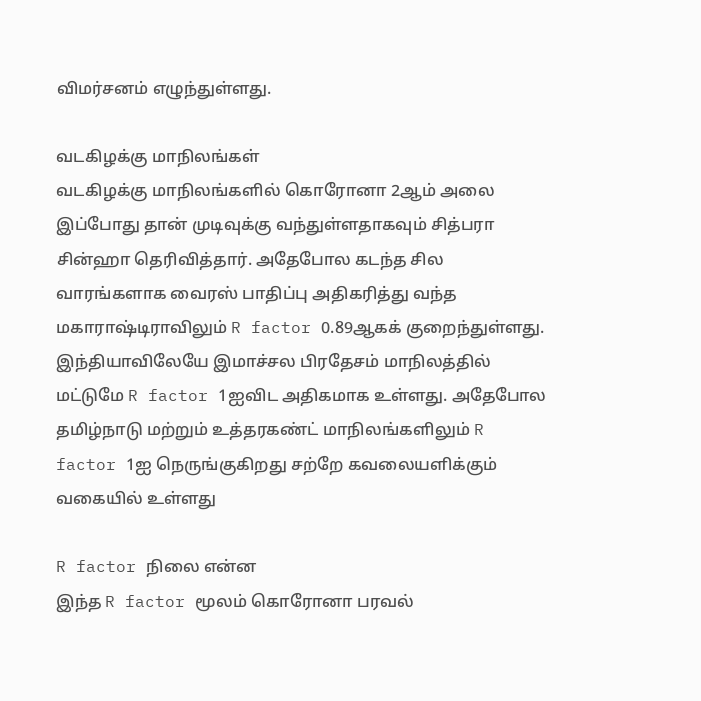விமர்சனம் எழுந்துள்ளது.

வடகிழக்கு மாநிலங்கள்
வடகிழக்கு மாநிலங்களில் கொரோனா 2ஆம் அலை இப்போது தான் முடிவுக்கு வந்துள்ளதாகவும் சித்பரா சின்ஹா தெரிவித்தார். அதேபோல கடந்த சில வாரங்களாக வைரஸ் பாதிப்பு அதிகரித்து வந்த மகாராஷ்டிராவிலும் R factor 0.89ஆகக் குறைந்துள்ளது. இந்தியாவிலேயே இமாச்சல பிரதேசம் மாநிலத்தில் மட்டுமே R factor 1ஐவிட அதிகமாக உள்ளது. அதேபோல தமிழ்நாடு மற்றும் உத்தரகண்ட் மாநிலங்களிலும் R factor 1ஐ நெருங்குகிறது சற்றே கவலையளிக்கும் வகையில் உள்ளது

R factor நிலை என்ன
இந்த R factor மூலம் கொரோனா பரவல்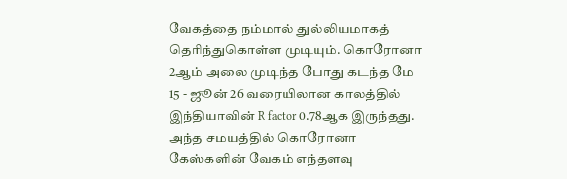வேகத்தை நம்மால் துல்லியமாகத் தெரிந்துகொள்ள முடியும். கொரோனா 2ஆம் அலை முடிந்த போது கடந்த மே 15 - ஜூன் 26 வரையிலான காலத்தில் இந்தியாவின் R factor 0.78ஆக இருந்தது. அந்த சமயத்தில் கொரோனா கேஸ்களின் வேகம் எந்தளவு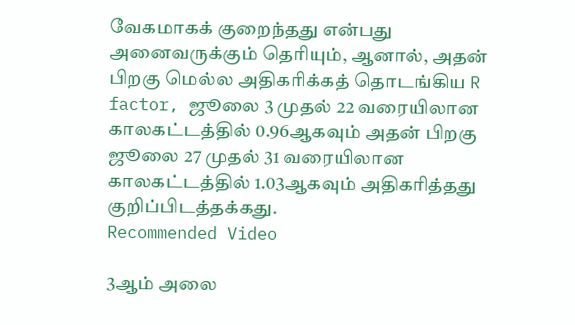வேகமாகக் குறைந்தது என்பது அனைவருக்கும் தெரியும், ஆனால், அதன் பிறகு மெல்ல அதிகரிக்கத் தொடங்கிய R factor, ஜூலை 3 முதல் 22 வரையிலான காலகட்டத்தில் 0.96ஆகவும் அதன் பிறகு ஜூலை 27 முதல் 31 வரையிலான காலகட்டத்தில் 1.03ஆகவும் அதிகரித்தது குறிப்பிடத்தக்கது.
Recommended Video

3ஆம் அலை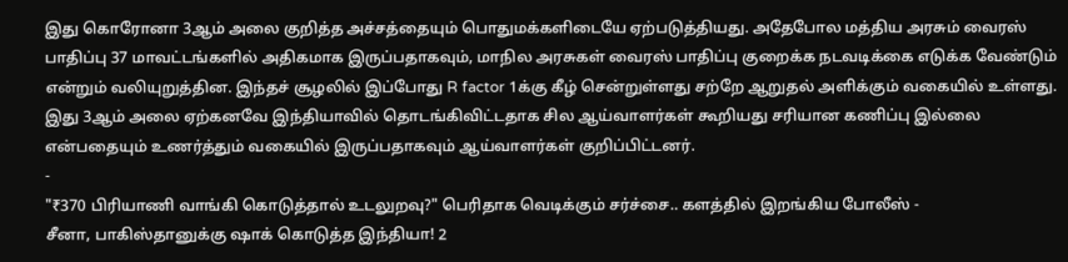இது கொரோனா 3ஆம் அலை குறித்த அச்சத்தையும் பொதுமக்களிடையே ஏற்படுத்தியது. அதேபோல மத்திய அரசும் வைரஸ் பாதிப்பு 37 மாவட்டங்களில் அதிகமாக இருப்பதாகவும், மாநில அரசுகள் வைரஸ் பாதிப்பு குறைக்க நடவடிக்கை எடுக்க வேண்டும் என்றும் வலியுறுத்தின. இந்தச் சூழலில் இப்போது R factor 1க்கு கீழ் சென்றுள்ளது சற்றே ஆறுதல் அளிக்கும் வகையில் உள்ளது. இது 3ஆம் அலை ஏற்கனவே இந்தியாவில் தொடங்கிவிட்டதாக சில ஆய்வாளர்கள் கூறியது சரியான கணிப்பு இல்லை என்பதையும் உணர்த்தும் வகையில் இருப்பதாகவும் ஆய்வாளர்கள் குறிப்பிட்டனர்.
-
"₹370 பிரியாணி வாங்கி கொடுத்தால் உடலுறவு?" பெரிதாக வெடிக்கும் சர்ச்சை.. களத்தில் இறங்கிய போலீஸ் -
சீனா, பாகிஸ்தானுக்கு ஷாக் கொடுத்த இந்தியா! 2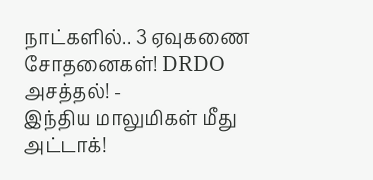நாட்களில்.. 3 ஏவுகணை சோதனைகள்! DRDO அசத்தல்! -
இந்திய மாலுமிகள் மீது அட்டாக்!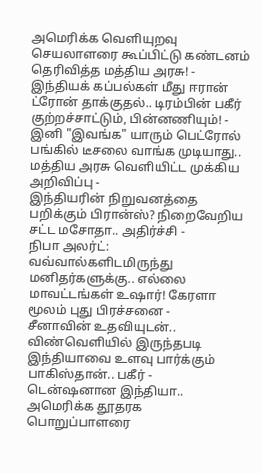அமெரிக்க வெளியுறவு செயலாளரை கூப்பிட்டு கண்டனம் தெரிவித்த மத்திய அரசு! -
இந்தியக் கப்பல்கள் மீது ஈரான் ட்ரோன் தாக்குதல்.. டிரம்பின் பகீர் குற்றச்சாட்டும், பின்னணியும்! -
இனி "இவங்க" யாரும் பெட்ரோல் பங்கில் டீசலை வாங்க முடியாது.. மத்திய அரசு வெளியிட்ட முக்கிய அறிவிப்பு -
இந்தியரின் நிறுவனத்தை பறிக்கும் பிரான்ஸ்? நிறைவேறிய சட்ட மசோதா.. அதிர்ச்சி -
நிபா அலர்ட்: வவ்வால்களிடமிருந்து மனிதர்களுக்கு.. எல்லை மாவட்டங்கள் உஷார்! கேரளா மூலம் புது பிரச்சனை -
சீனாவின் உதவியுடன்.. விண்வெளியில் இருந்தபடி இந்தியாவை உளவு பார்க்கும் பாகிஸ்தான்.. பகீர் -
டென்ஷனான இந்தியா.. அமெரிக்க தூதரக பொறுப்பாளரை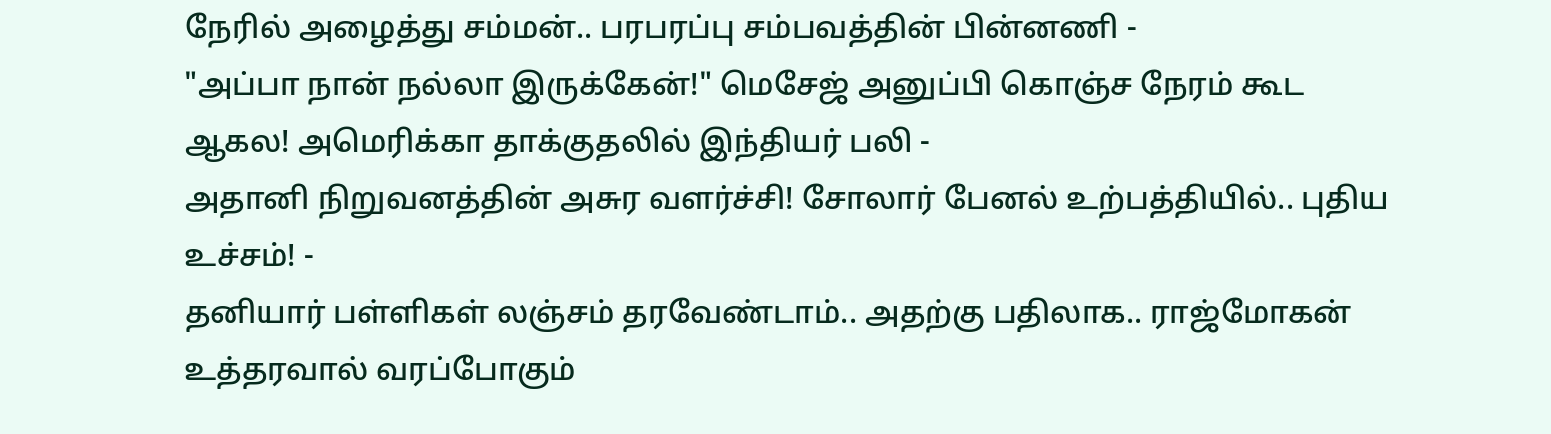நேரில் அழைத்து சம்மன்.. பரபரப்பு சம்பவத்தின் பின்னணி -
"அப்பா நான் நல்லா இருக்கேன்!" மெசேஜ் அனுப்பி கொஞ்ச நேரம் கூட ஆகல! அமெரிக்கா தாக்குதலில் இந்தியர் பலி -
அதானி நிறுவனத்தின் அசுர வளர்ச்சி! சோலார் பேனல் உற்பத்தியில்.. புதிய உச்சம்! -
தனியார் பள்ளிகள் லஞ்சம் தரவேண்டாம்.. அதற்கு பதிலாக.. ராஜ்மோகன் உத்தரவால் வரப்போகும்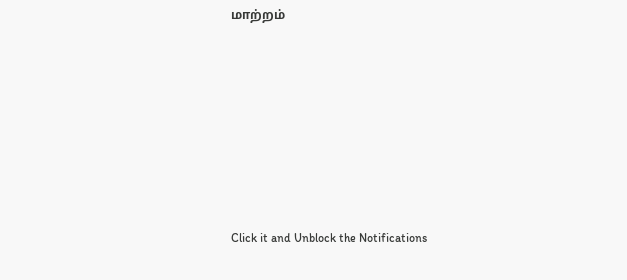மாற்றம்












Click it and Unblock the Notifications